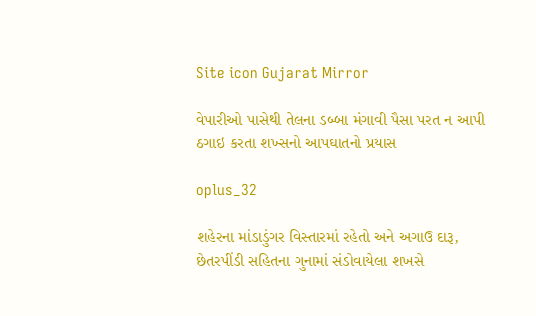Site icon Gujarat Mirror

વેપારીઓ પાસેથી તેલના ડબ્બા મંગાવી પૈસા પરત ન આપી ઠગાઇ કરતા શખ્સનો આપઘાતનો પ્રયાસ

oplus_32

શહેરના માંડાડુંગર વિસ્તારમાં રહેતો અને અગાઉ દારૂ, છેતરપીંડી સહિતના ગુનામાં સંડોવાયેલા શખસે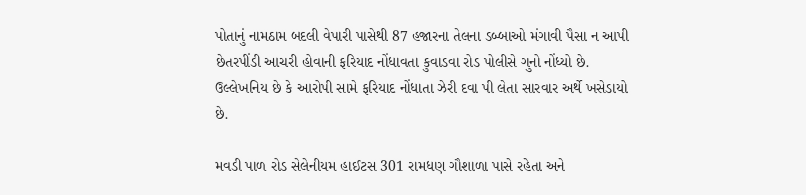પોતાનું નામઠામ બદલી વેપારી પાસેથી 87 હજારના તેલના ડબ્બાઓ મંગાવી પૈસા ન આપી છેતરપીંડી આચરી હોવાની ફરિયાદ નોંધાવતા કુવાડવા રોડ પોલીસે ગુનો નોંધ્યો છે. ઉલ્લેખનિય છે કે આરોપી સામે ફરિયાદ નોંધાતા ઝેરી દવા પી લેતા સારવાર અર્થે ખસેડાયો છે.

મવડી પાળ રોડ સેલેનીયમ હાઈટસ 301 રામધણ ગૌશાળા પાસે રહેતા અને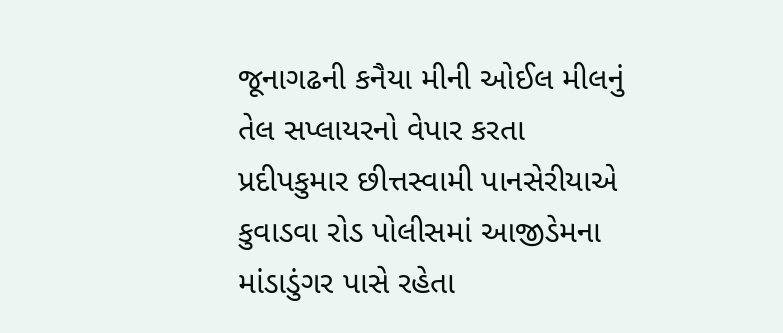જૂનાગઢની કનૈયા મીની ઓઈલ મીલનું તેલ સપ્લાયરનો વેપાર કરતા પ્રદીપકુમાર છીત્તસ્વામી પાનસેરીયાએ કુવાડવા રોડ પોલીસમાં આજીડેમના માંડાડુંગર પાસે રહેતા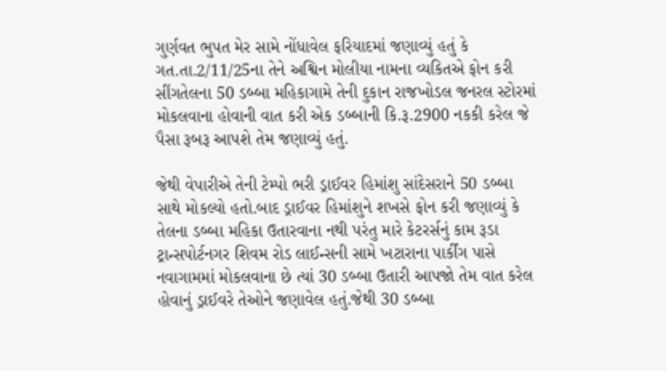ગુર્ણવત ભુપત મેર સામે નોંધાવેલ ફરિયાદમાં જણાવ્યું હતું કે ગત.તા.2/11/25ના તેને અશ્વિન મોલીયા નામના વ્યકિતએ ફોન કરી સીંગતેલના 50 ડબ્બા મહિકાગામે તેની દુકાન રાજખોડલ જનરલ સ્ટોરમાં મોકલવાના હોવાની વાત કરી એક ડબ્બાની કિ.રૂ.2900 નકકી કરેલ જે પૈસા રૂબરૂ આપશે તેમ જણાવ્યું હતું.

જેથી વેપારીએ તેની ટેમ્પો ભરી ડ્રાઈવર હિમાંશુ સાંદેસરાને 50 ડબ્બા સાથે મોકલ્યો હતો.બાદ ડ્રાઈવર હિમાંશુને શખસે ફોન કરી જણાવ્યું કે તેલના ડબ્બા મહિકા ઉતારવાના નથી પરંતુ મારે કેટરર્સનું કામ રૂડા ટ્રાન્સપોર્ટનગર શિવમ રોડ લાઈન્સની સામે ખટારાના પાર્કીંગ પાસે નવાગામમાં મોકલવાના છે ત્યાં 30 ડબ્બા ઉતારી આપજો તેમ વાત કરેલ હોવાનું ડ્રાઈવરે તેઓને જણાવેલ હતું.જેથી 30 ડબ્બા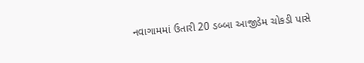નવાગામમાં ઉતારી 20 ડબ્બા આજીડેમ ચોકડી પાસે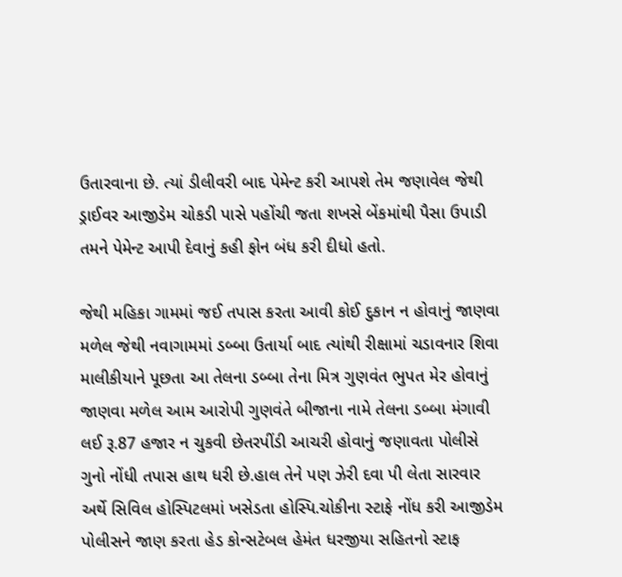ઉતારવાના છે. ત્યાં ડીલીવરી બાદ પેમેન્ટ કરી આપશે તેમ જણાવેલ જેથી ડ્રાઈવર આજીડેમ ચોકડી પાસે પહોંચી જતા શખસે બેંકમાંથી પૈસા ઉપાડી તમને પેમેન્ટ આપી દેવાનું કહી ફોન બંધ કરી દીધો હતો.

જેથી મહિકા ગામમાં જઈ તપાસ કરતા આવી કોઈ દુકાન ન હોવાનું જાણવા મળેલ જેથી નવાગામમાં ડબ્બા ઉતાર્યા બાદ ત્યાંથી રીક્ષામાં ચડાવનાર શિવા માલીકીયાને પૂછતા આ તેલના ડબ્બા તેના મિત્ર ગુણવંત ભુપત મેર હોવાનું જાણવા મળેલ આમ આરોપી ગુણવંતે બીજાના નામે તેલના ડબ્બા મંગાવી લઈ રૂ.87 હજાર ન ચુકવી છેતરપીંડી આચરી હોવાનું જણાવતા પોલીસે ગુનો નોંધી તપાસ હાથ ધરી છે.હાલ તેને પણ ઝેરી દવા પી લેતા સારવાર અર્થે સિવિલ હોસ્પિટલમાં ખસેડતા હોસ્પિ.ચોકીના સ્ટાફે નોંધ કરી આજીડેમ પોલીસને જાણ કરતા હેડ કોન્સટેબલ હેમંત ધરજીયા સહિતનો સ્ટાફ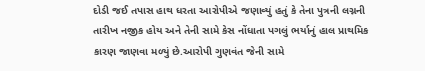દોડી જઈ તપાસ હાથ ધરતા આરોપીએ જણાવ્યું હતું કે તેના પુત્રની લગ્નની તારીખ નજીક હોય અને તેની સામે કેસ નોંધાતા પગલું ભર્યાનું હાલ પ્રાથમિક કારણ જાણવા મળ્યું છે.આરોપી ગુણવંત જેની સામે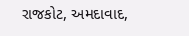રાજકોટ, અમદાવાદ,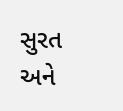સુરત અને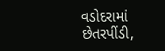વડોદરામાં છેતરપીંડી,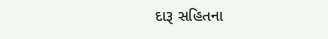દારૂ સહિતના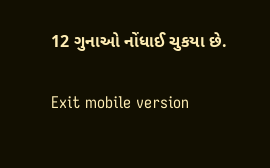12 ગુનાઓ નોંધાઈ ચુકયા છે.

Exit mobile version